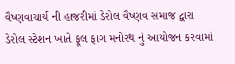વૈષ્ણવાચાર્ય ની હાજરીમાં ડેરોલ વૈષ્ણવ સમાજ દ્વારા ડેરોલ સ્ટેશન ખાતે ફૂલ ફાગ મનોરથ નું આયોજન કરવામાં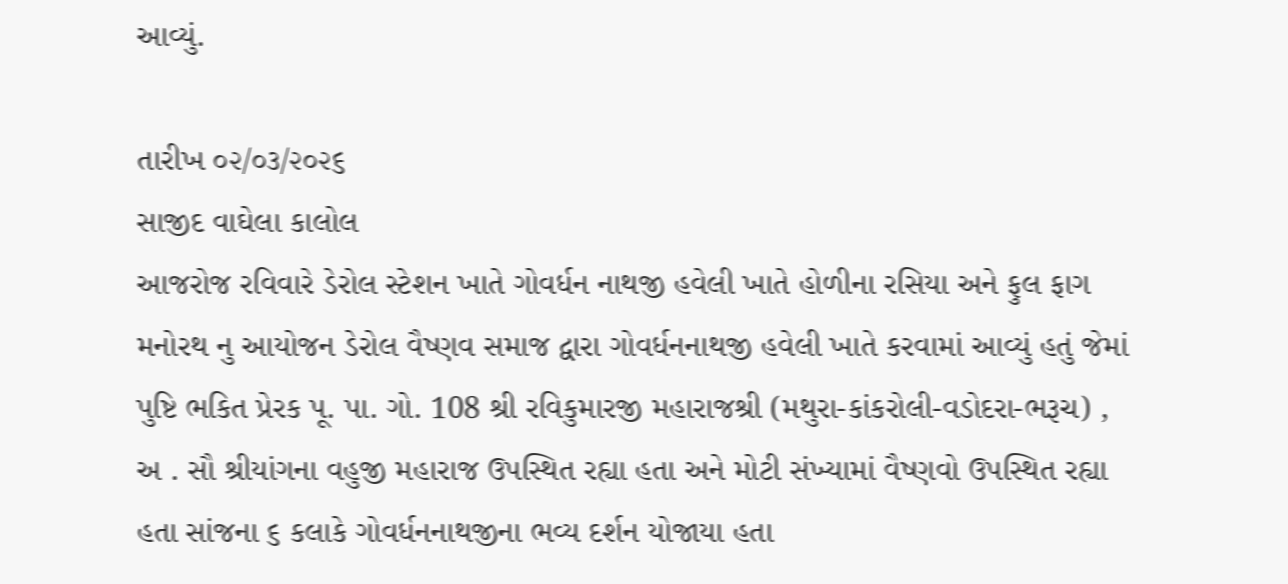આવ્યું.

તારીખ ૦૨/૦૩/૨૦૨૬
સાજીદ વાઘેલા કાલોલ
આજરોજ રવિવારે ડેરોલ સ્ટેશન ખાતે ગોવર્ધન નાથજી હવેલી ખાતે હોળીના રસિયા અને ફુલ ફાગ મનોરથ નુ આયોજન ડેરોલ વૈષ્ણવ સમાજ દ્વારા ગોવર્ધનનાથજી હવેલી ખાતે કરવામાં આવ્યું હતું જેમાં પુષ્ટિ ભકિત પ્રેરક પૂ. પા. ગો. 108 શ્રી રવિકુમારજી મહારાજશ્રી (મથુરા-કાંકરોલી-વડોદરા-ભરૂચ) , અ . સૌ શ્રીયાંગના વહુજી મહારાજ ઉપસ્થિત રહ્યા હતા અને મોટી સંખ્યામાં વૈષ્ણવો ઉપસ્થિત રહ્યા હતા સાંજના ૬ કલાકે ગોવર્ધનનાથજીના ભવ્ય દર્શન યોજાયા હતા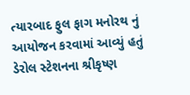ત્યારબાદ ફુલ ફાગ મનોરથ નું આયોજન કરવામાં આવ્યું હતું ડેરોલ સ્ટેશનના શ્રીકૃષ્ણ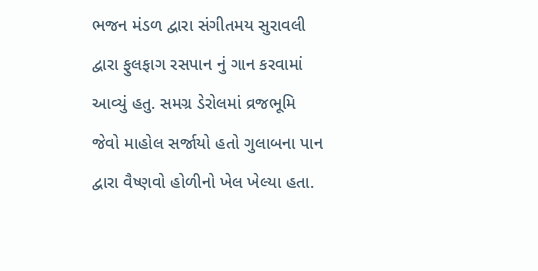ભજન મંડળ દ્વારા સંગીતમય સુરાવલી દ્વારા ફુલફાગ રસપાન નું ગાન કરવામાં આવ્યું હતુ. સમગ્ર ડેરોલમાં વ્રજભૂમિ જેવો માહોલ સર્જાયો હતો ગુલાબના પાન દ્વારા વૈષ્ણવો હોળીનો ખેલ ખેલ્યા હતા.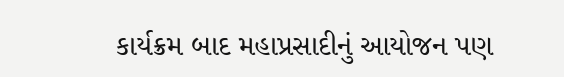કાર્યક્રમ બાદ મહાપ્રસાદીનું આયોજન પણ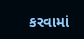કરવામાં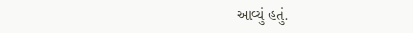આવ્યું હતું.